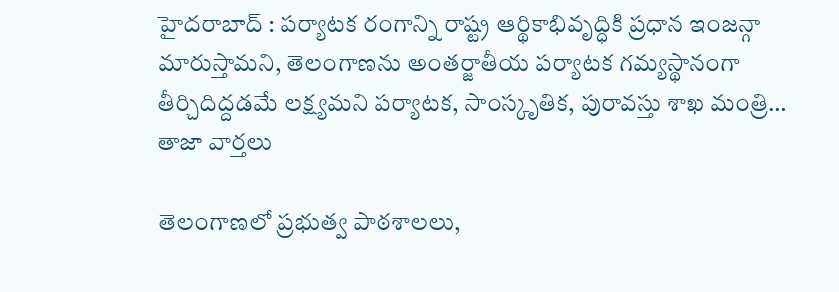హైదరాబాద్ : పర్యాటక రంగాన్ని రాష్ట్ర ఆర్థికాభివృద్ధికి ప్రధాన ఇంజన్గా మారుస్తామని, తెలంగాణను అంతర్జాతీయ పర్యాటక గమ్యస్థానంగా తీర్చిదిద్దడమే లక్ష్యమని పర్యాటక, సాంస్కృతిక, పురావస్తు శాఖ మంత్రి…
తాజా వార్తలు

తెలంగాణలో ప్రభుత్వ పాఠశాలలు,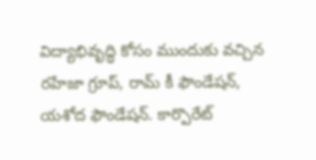విద్యాభివృద్ధి కోసం ముందుకు వచ్చిన రహేజా గ్రూప్, రామ్ కీ ఫౌండేషన్, యశోద ఫౌండేషన్. కార్పొరేట్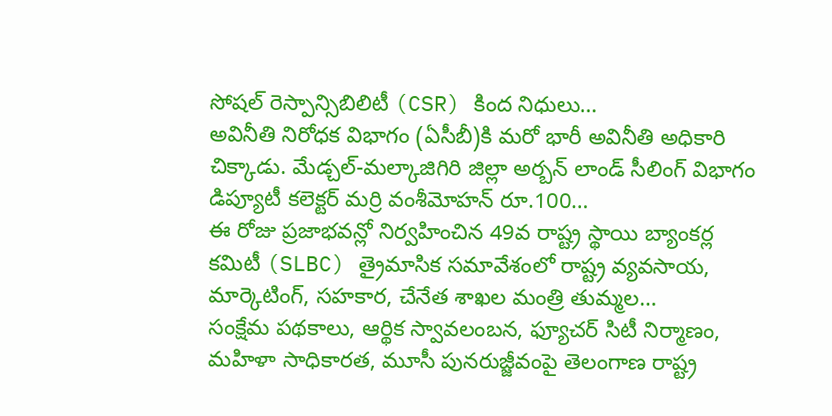సోషల్ రెస్పాన్సిబిలిటీ (CSR) కింద నిధులు…
అవినీతి నిరోధక విభాగం (ఏసీబీ)కి మరో భారీ అవినీతి అధికారి చిక్కాడు. మేడ్చల్-మల్కాజిగిరి జిల్లా అర్బన్ లాండ్ సీలింగ్ విభాగం డిప్యూటీ కలెక్టర్ మర్రి వంశీమోహన్ రూ.100…
ఈ రోజు ప్రజాభవన్లో నిర్వహించిన 49వ రాష్ట్ర స్థాయి బ్యాంకర్ల కమిటీ (SLBC) త్రైమాసిక సమావేశంలో రాష్ట్ర వ్యవసాయ, మార్కెటింగ్, సహకార, చేనేత శాఖల మంత్రి తుమ్మల…
సంక్షేమ పథకాలు, ఆర్థిక స్వావలంబన, ఫ్యూచర్ సిటీ నిర్మాణం, మహిళా సాధికారత, మూసీ పునరుజ్జీవంపై తెలంగాణ రాష్ట్ర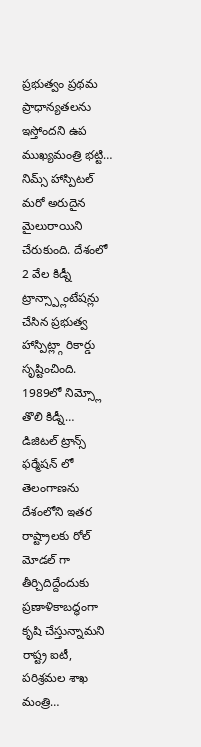ప్రభుత్వం ప్రథమ ప్రాధాన్యతలను ఇస్తోందని ఉప ముఖ్యమంత్రి భట్టి…
నిమ్స్ హాస్పిటల్ మరో అరుదైన మైలురాయిని చేరుకుంది. దేశంలో 2 వేల కిడ్నీ ట్రాన్స్ప్లాంటేషన్లు చేసిన ప్రభుత్వ హాస్పిట్ల్గా రికార్డు సృష్టించింది. 1989లో నిమ్స్లో తొలి కిడ్నీ…
డిజిటల్ ట్రాన్స్ ఫర్మేషన్ లో తెలంగాణను దేశంలోని ఇతర రాష్ట్రాలకు రోల్ మోడల్ గా తీర్చిదిద్దేందుకు ప్రణాళికాబద్ధంగా కృషి చేస్తున్నామని రాష్ట్ర ఐటీ, పరిశ్రమల శాఖ మంత్రి…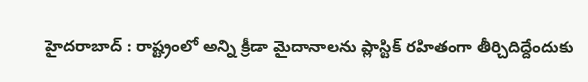హైదరాబాద్ : రాష్ట్రంలో అన్ని క్రీడా మైదానాలను ప్లాస్టిక్ రహితంగా తీర్చిదిద్దేందుకు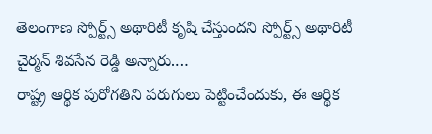తెలంగాణ స్పోర్ట్స్ అథారిటీ కృషి చేస్తుందని స్పోర్ట్స్ అథారిటీ చైర్మన్ శివసేన రెడ్డి అన్నారు.…
రాష్ట్ర ఆర్థిక పురోగతిని పరుగులు పెట్టించేందుకు, ఈ ఆర్థిక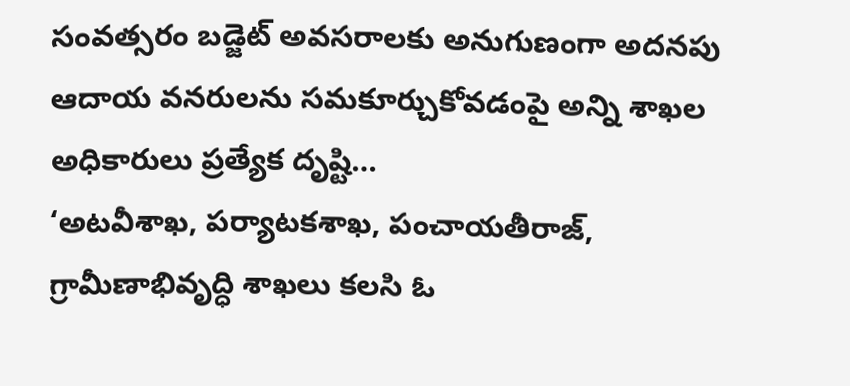సంవత్సరం బడ్జెట్ అవసరాలకు అనుగుణంగా అదనపు ఆదాయ వనరులను సమకూర్చుకోవడంపై అన్ని శాఖల అధికారులు ప్రత్యేక దృష్టి…
‘అటవీశాఖ, పర్యాటకశాఖ, పంచాయతీరాజ్, గ్రామీణాభివృద్ధి శాఖలు కలసి ఓ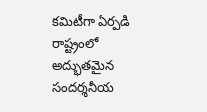కమిటీగా ఏర్పడి రాష్ట్రంలో అద్భుతమైన సందర్శనీయ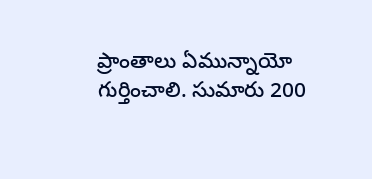ప్రాంతాలు ఏమున్నాయో గుర్తించాలి. సుమారు 200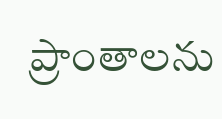ప్రాంతాలను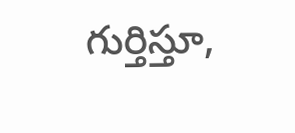గుర్తిస్తూ,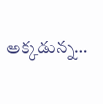అక్కడున్న…